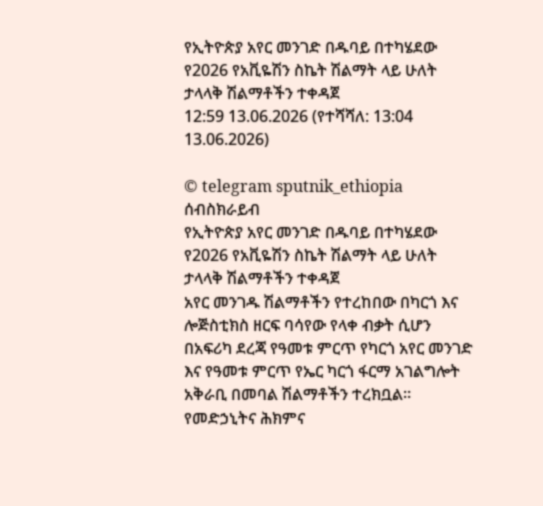የኢትዮጵያ አየር መንገድ በዱባይ በተካሄደው የ2026 የአቪዬሽን ስኬት ሽልማት ላይ ሁለት ታላላቅ ሽልማቶችን ተቀዳጀ
12:59 13.06.2026 (የተሻሻለ: 13:04 13.06.2026)

© telegram sputnik_ethiopia
ሰብስክራይብ
የኢትዮጵያ አየር መንገድ በዱባይ በተካሄደው የ2026 የአቪዬሽን ስኬት ሽልማት ላይ ሁለት ታላላቅ ሽልማቶችን ተቀዳጀ
አየር መንገዱ ሽልማቶችን የተረከበው በካርጎ እና ሎጅስቲክስ ዘርፍ ባሳየው የላቀ ብቃት ሲሆን በአፍሪካ ደረጃ የዓመቱ ምርጥ የካርጎ አየር መንገድ እና የዓመቱ ምርጥ የኤር ካርጎ ፋርማ አገልግሎት አቅራቢ በመባል ሽልማቶችን ተረክቧል።
የመድኃኒትና ሕክምና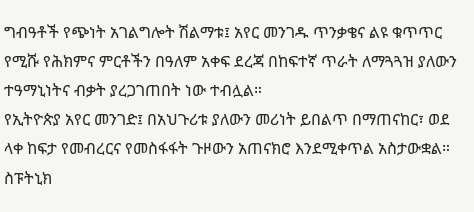ግብዓቶች የጭነት አገልግሎት ሽልማቱ፤ አየር መንገዱ ጥንቃቄና ልዩ ቁጥጥር የሚሹ የሕክምና ምርቶችን በዓለም አቀፍ ደረጃ በከፍተኛ ጥራት ለማጓጓዝ ያለውን ተዓማኒነትና ብቃት ያረጋገጠበት ነው ተብሏል።
የኢትዮጵያ አየር መንገድ፤ በአህጉሪቱ ያለውን መሪነት ይበልጥ በማጠናከር፣ ወደ ላቀ ከፍታ የመብረርና የመስፋፋት ጉዞውን አጠናክሮ እንደሚቀጥል አስታውቋል።
ስፑትኒክ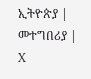ኢትዮጵያ | መተግበሪያ | X